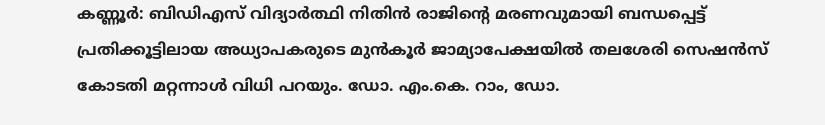കണ്ണൂർ: ബിഡിഎസ് വിദ്യാർത്ഥി നിതിൻ രാജിന്റെ മരണവുമായി ബന്ധപ്പെട്ട് പ്രതിക്കൂട്ടിലായ അധ്യാപകരുടെ മുൻകൂർ ജാമ്യാപേക്ഷയിൽ തലശേരി സെഷൻസ് കോടതി മറ്റന്നാൾ വിധി പറയും. ഡോ. എം.കെ. റാം, ഡോ.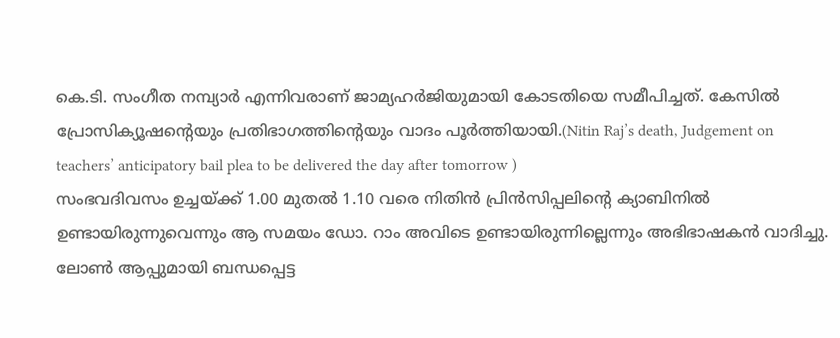കെ.ടി. സംഗീത നമ്പ്യാർ എന്നിവരാണ് ജാമ്യഹർജിയുമായി കോടതിയെ സമീപിച്ചത്. കേസിൽ പ്രോസിക്യൂഷന്റെയും പ്രതിഭാഗത്തിന്റെയും വാദം പൂർത്തിയായി.(Nitin Raj’s death, Judgement on teachers’ anticipatory bail plea to be delivered the day after tomorrow )
സംഭവദിവസം ഉച്ചയ്ക്ക് 1.00 മുതൽ 1.10 വരെ നിതിൻ പ്രിൻസിപ്പലിന്റെ ക്യാബിനിൽ ഉണ്ടായിരുന്നുവെന്നും ആ സമയം ഡോ. റാം അവിടെ ഉണ്ടായിരുന്നില്ലെന്നും അഭിഭാഷകൻ വാദിച്ചു. ലോൺ ആപ്പുമായി ബന്ധപ്പെട്ട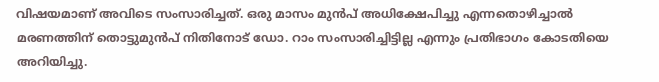വിഷയമാണ് അവിടെ സംസാരിച്ചത്. ഒരു മാസം മുൻപ് അധിക്ഷേപിച്ചു എന്നതൊഴിച്ചാൽ മരണത്തിന് തൊട്ടുമുൻപ് നിതിനോട് ഡോ. റാം സംസാരിച്ചിട്ടില്ല എന്നും പ്രതിഭാഗം കോടതിയെ അറിയിച്ചു.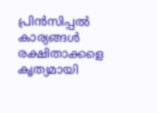പ്രിൻസിപ്പൽ കാര്യങ്ങൾ രക്ഷിതാക്കളെ കൃത്യമായി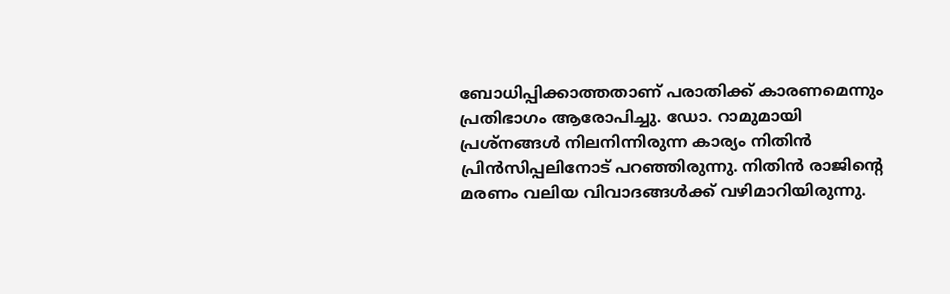ബോധിപ്പിക്കാത്തതാണ് പരാതിക്ക് കാരണമെന്നും പ്രതിഭാഗം ആരോപിച്ചു. ഡോ. റാമുമായി പ്രശ്നങ്ങൾ നിലനിന്നിരുന്ന കാര്യം നിതിൻ പ്രിൻസിപ്പലിനോട് പറഞ്ഞിരുന്നു. നിതിൻ രാജിന്റെ മരണം വലിയ വിവാദങ്ങൾക്ക് വഴിമാറിയിരുന്നു.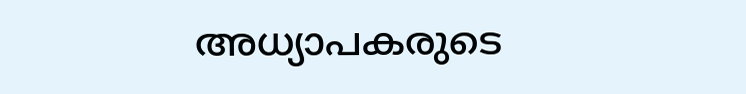അധ്യാപകരുടെ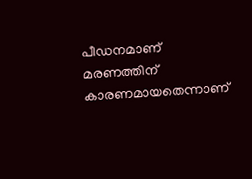പീഡനമാണ് മരണത്തിന് കാരണമായതെന്നാണ്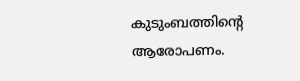കുടുംബത്തിന്റെ ആരോപണം.